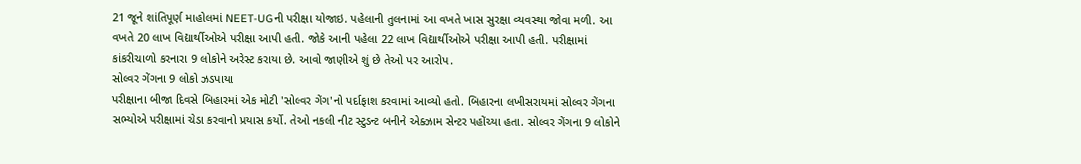21 જૂને શાંતિપૂર્ણ માહોલમાં NEET-UGની પરીક્ષા યોજાઇ. પહેલાની તુલનામાં આ વખતે ખાસ સુરક્ષા વ્યવસ્થા જોવા મળી. આ વખતે 20 લાખ વિદ્યાર્થીઓએ પરીક્ષા આપી હતી. જોકે આની પહેલા 22 લાખ વિદ્યાર્થીઓએ પરીક્ષા આપી હતી. પરીક્ષામાં કાંકરીચાળો કરનારા 9 લોકોને અરેસ્ટ કરાયા છે. આવો જાણીએ શું છે તેઓ પર આરોપ.
સોલ્વર ગેંગના 9 લોકો ઝડપાયા
પરીક્ષાના બીજા દિવસે બિહારમાં એક મોટી 'સોલ્વર ગેંગ'નો પર્દાફાશ કરવામાં આવ્યો હતો. બિહારના લખીસરાયમાં સોલ્વર ગેંગના સભ્યોએ પરીક્ષામાં ચેડા કરવાનો પ્રયાસ કર્યો. તેઓ નકલી નીટ સ્ટુડન્ટ બનીને એક્ઝામ સેન્ટર પહોંચ્યા હતા. સોલ્વર ગેંગના 9 લોકોને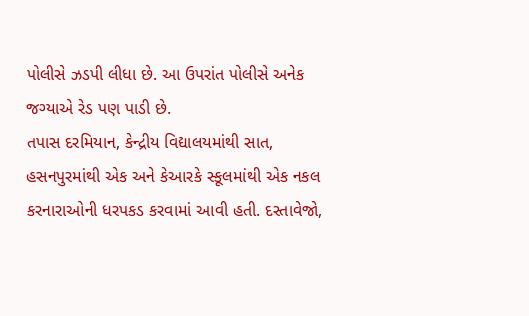પોલીસે ઝડપી લીધા છે. આ ઉપરાંત પોલીસે અનેક જગ્યાએ રેડ પણ પાડી છે.
તપાસ દરમિયાન, કેન્દ્રીય વિદ્યાલયમાંથી સાત, હસનપુરમાંથી એક અને કેઆરકે સ્કૂલમાંથી એક નકલ કરનારાઓની ધરપકડ કરવામાં આવી હતી. દસ્તાવેજો,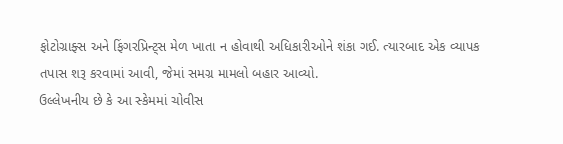ફોટોગ્રાફ્સ અને ફિંગરપ્રિન્ટ્સ મેળ ખાતા ન હોવાથી અધિકારીઓને શંકા ગઈ. ત્યારબાદ એક વ્યાપક તપાસ શરૂ કરવામાં આવી, જેમાં સમગ્ર મામલો બહાર આવ્યો.
ઉલ્લેખનીય છે કે આ સ્કેમમાં ચોવીસ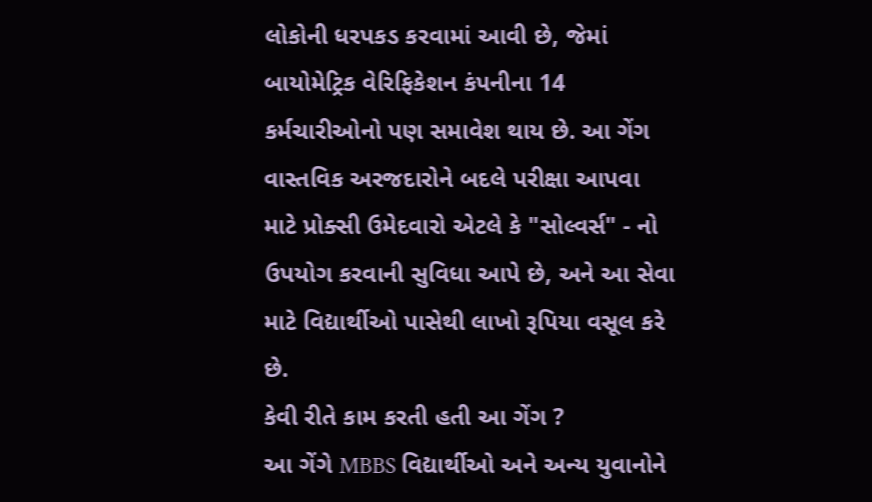લોકોની ધરપકડ કરવામાં આવી છે, જેમાં બાયોમેટ્રિક વેરિફિકેશન કંપનીના 14 કર્મચારીઓનો પણ સમાવેશ થાય છે. આ ગેંગ વાસ્તવિક અરજદારોને બદલે પરીક્ષા આપવા માટે પ્રોક્સી ઉમેદવારો એટલે કે "સોલ્વર્સ" - નો ઉપયોગ કરવાની સુવિધા આપે છે, અને આ સેવા માટે વિદ્યાર્થીઓ પાસેથી લાખો રૂપિયા વસૂલ કરે છે.
કેવી રીતે કામ કરતી હતી આ ગેંગ ?
આ ગેંગે MBBS વિદ્યાર્થીઓ અને અન્ય યુવાનોને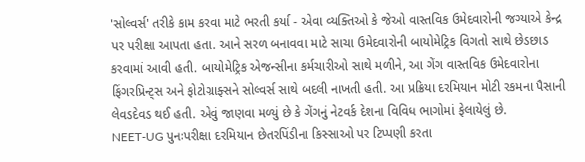'સોલ્વર્સ' તરીકે કામ કરવા માટે ભરતી કર્યા - એવા વ્યક્તિઓ કે જેઓ વાસ્તવિક ઉમેદવારોની જગ્યાએ કેન્દ્ર પર પરીક્ષા આપતા હતા. આને સરળ બનાવવા માટે સાચા ઉમેદવારોની બાયોમેટ્રિક વિગતો સાથે છેડછાડ કરવામાં આવી હતી. બાયોમેટ્રિક એજન્સીના કર્મચારીઓ સાથે મળીને, આ ગેંગ વાસ્તવિક ઉમેદવારોના ફિંગરપ્રિન્ટ્સ અને ફોટોગ્રાફ્સને સોલ્વર્સ સાથે બદલી નાખતી હતી. આ પ્રક્રિયા દરમિયાન મોટી રકમના પૈસાની લેવડદેવડ થઈ હતી. એવું જાણવા મળ્યું છે કે ગેંગનું નેટવર્ક દેશના વિવિધ ભાગોમાં ફેલાયેલું છે.
NEET-UG પુનઃપરીક્ષા દરમિયાન છેતરપિંડીના કિસ્સાઓ પર ટિપ્પણી કરતા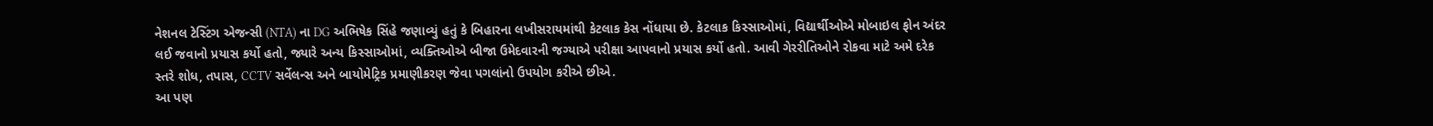નેશનલ ટેસ્ટિંગ એજન્સી (NTA) ના DG અભિષેક સિંહે જણાવ્યું હતું કે બિહારના લખીસરાયમાંથી કેટલાક કેસ નોંધાયા છે. કેટલાક કિસ્સાઓમાં, વિદ્યાર્થીઓએ મોબાઇલ ફોન અંદર લઈ જવાનો પ્રયાસ કર્યો હતો, જ્યારે અન્ય કિસ્સાઓમાં, વ્યક્તિઓએ બીજા ઉમેદવારની જગ્યાએ પરીક્ષા આપવાનો પ્રયાસ કર્યો હતો. આવી ગેરરીતિઓને રોકવા માટે અમે દરેક સ્તરે શોધ, તપાસ, CCTV સર્વેલન્સ અને બાયોમેટ્રિક પ્રમાણીકરણ જેવા પગલાંનો ઉપયોગ કરીએ છીએ.
આ પણ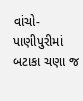વાંચો-પાણીપુરીમાં બટાકા ચણા જ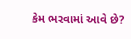કેમ ભરવામાં આવે છે?